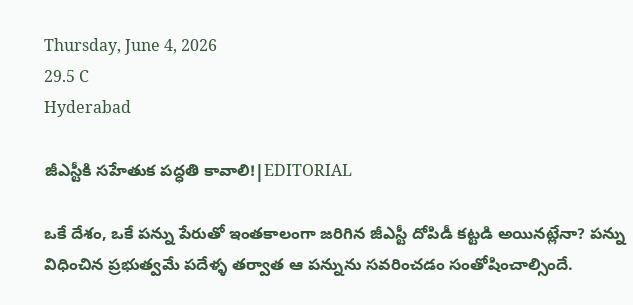Thursday, June 4, 2026
29.5 C
Hyderabad

జీఎస్టీకి సహేతుక పద్ధతి కావాలి!|EDITORIAL

ఒకే దేశం, ఒకే పన్ను పేరుతో ఇంతకాలంగా జరిగిన జీఎస్టీ దోపిడీ కట్టడి అయినట్లేనా? పన్ను విధించిన ప్రభుత్వమే పదేళ్ళ తర్వాత ఆ పన్నును సవరించడం సంతోషించాల్సిందే.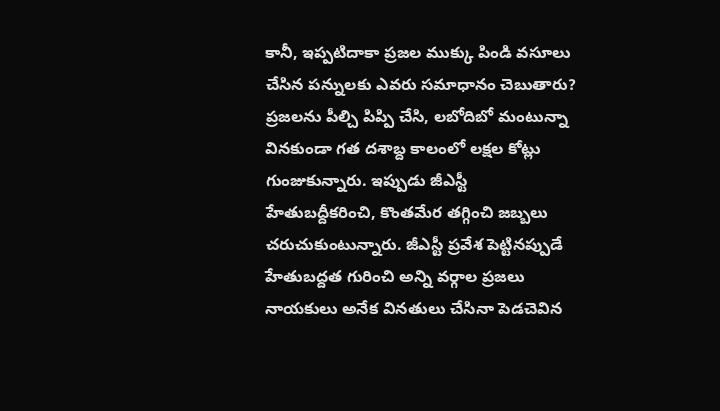కానీ, ఇప్పటిదాకా ప్రజల ముక్కు పిండి వసూలు చేసిన పన్నులకు ఎవరు సమాధానం చెబుతారు? ప్రజలను పీల్చి పిప్పి చేసి, లబోదిబో మంటున్నా వినకుండా గత దశాబ్ద కాలంలో లక్షల కోట్లు గుంజుకున్నారు. ఇప్పుడు జీఎస్టీ హేతుబద్దీకరించి, కొంతమేర తగ్గించి జబ్బలు చరుచుకుంటున్నారు. జీఎస్టీ ప్రవేశ పెట్టినప్పుడే హేతుబద్దత గురించి అన్ని వర్గాల ప్రజలు నాయకులు అనేక వినతులు చేసినా పెడచెవిన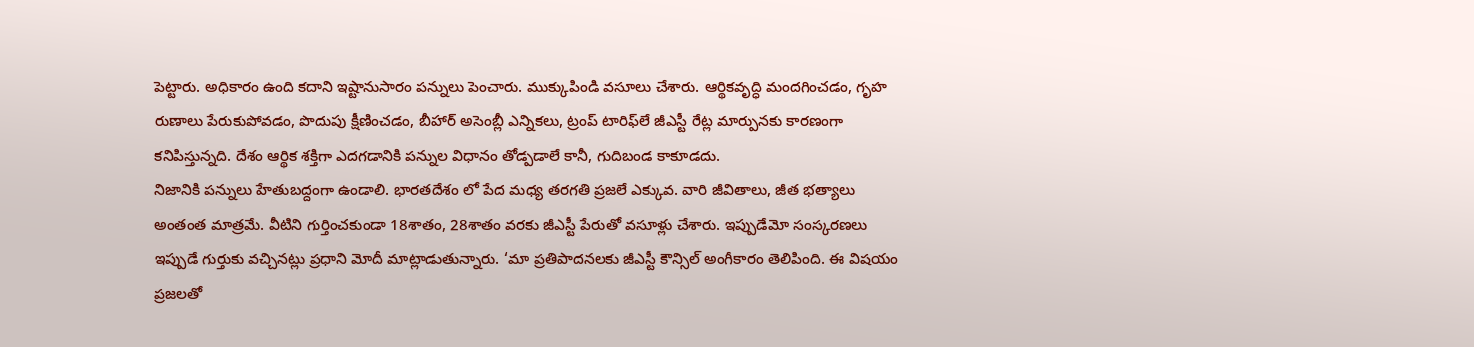పెట్టారు. అధికారం ఉంది కదాని ఇష్టానుసారం పన్నులు పెంచారు. ముక్కుపిండి వసూలు చేశారు. ఆర్థికవృద్ధి మందగించడం, గృహ రుణాలు పేరుకుపోవడం, పొదుపు క్షీణించడం, బీహార్‌ అసెంబ్లీ ఎన్నికలు, ట్రంప్‌ టారిఫ్‌లే జీఎస్టీ రేట్ల మార్పునకు కారణంగా కనిపిస్తున్నది. దేశం ఆర్థిక శక్తిగా ఎదగడానికి పన్నుల విధానం తోడ్పడాలే కానీ, గుదిబండ కాకూడదు.
నిజానికి పన్నులు హేతుబద్దంగా ఉండాలి. భారతదేశం లో పేద మధ్య తరగతి ప్రజలే ఎక్కువ. వారి జీవితాలు, జీత భత్యాలు అంతంత మాత్రమే. వీటిని గుర్తించకుండా 18శాతం, 28శాతం వరకు జీఎస్టీ పేరుతో వసూళ్లు చేశారు. ఇప్పుడేమో సంస్కరణలు ఇప్పుడే గుర్తుకు వచ్చినట్లు ప్రధాని మోదీ మాట్లాడుతున్నారు. ‘మా ప్రతిపాదనలకు జీఎస్టీ కౌన్సిల్‌ అంగీకారం తెలిపింది. ఈ విషయం ప్రజలతో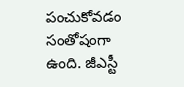పంచుకోవడం సంతోషంగా ఉంది. జీఎస్టీ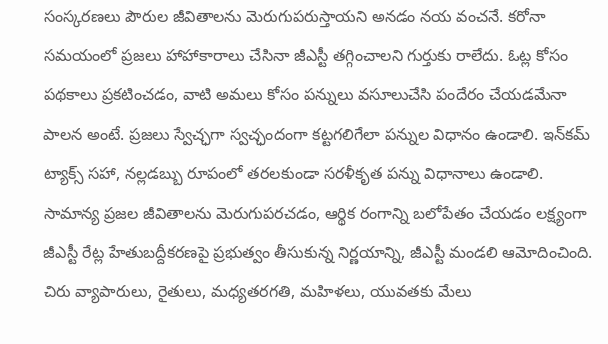సంస్కరణలు పౌరుల జీవితాలను మెరుగుపరుస్తాయని అనడం నయ వంచనే. కరోనా సమయంలో ప్రజలు హాహాకారాలు చేసినా జీఎస్టీ తగ్గించాలని గుర్తుకు రాలేదు. ఓట్ల కోసం పథకాలు ప్రకటించడం, వాటి అమలు కోసం పన్నులు వసూలుచేసి పందేరం చేయడమేనా పాలన అంటే. ప్రజలు స్వేచ్ఛగా స్వచ్ఛందంగా కట్టగలిగేలా పన్నుల విధానం ఉండాలి. ఇన్‌కమ్‌ ట్యాక్స్‌ సహా, నల్లడబ్బు రూపంలో తరలకుండా సరళీకృత పన్ను విధానాలు ఉండాలి.
సామాన్య ప్రజల జీవితాలను మెరుగుపరచడం, ఆర్థిక రంగాన్ని బలోపేతం చేయడం లక్ష్యంగా జీఎస్టీ రేట్ల హేతుబద్దీకరణపై ప్రభుత్వం తీసుకున్న నిర్ణయాన్ని, జీఎస్టీ మండలి ఆమోదించింది. చిరు వ్యాపారులు, రైతులు, మధ్యతరగతి, మహిళలు, యువతకు మేలు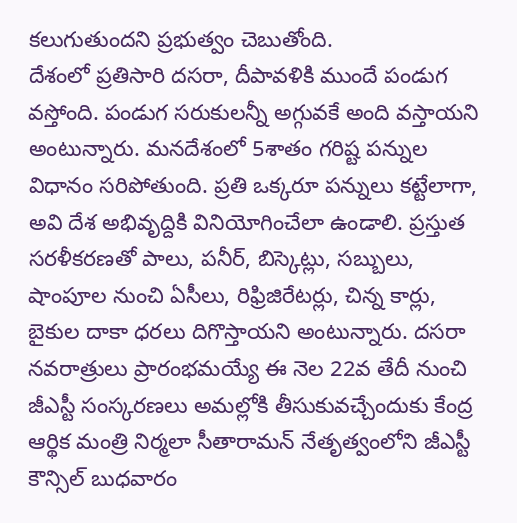కలుగుతుందని ప్రభుత్వం చెబుతోంది.
దేశంలో ప్రతిసారి దసరా, దీపావళికి ముందే పండుగ వస్తోంది. పండుగ సరుకులన్నీ అగ్గువకే అంది వస్తాయని అంటున్నారు. మనదేశంలో 5శాతం గరిష్ట పన్నుల విధానం సరిపోతుంది. ప్రతి ఒక్కరూ పన్నులు కట్టేలాగా, అవి దేశ అభివృద్దికి వినియోగించేలా ఉండాలి. ప్రస్తుత సరళీకరణతో పాలు, పనీర్‌, బిస్కెట్లు, సబ్బులు, షాంపూల నుంచి ఏసీలు, రిఫ్రిజిరేటర్లు, చిన్న కార్లు, బైకుల దాకా ధరలు దిగొస్తాయని అంటున్నారు. దసరా నవరాత్రులు ప్రారంభమయ్యే ఈ నెల 22వ తేదీ నుంచి జీఎస్టీ సంస్కరణలు అమల్లోకి తీసుకువచ్చేందుకు కేంద్ర ఆర్థిక మంత్రి నిర్మలా సీతారామన్‌ నేతృత్వంలోని జీఎస్టీ కౌన్సిల్‌ బుధవారం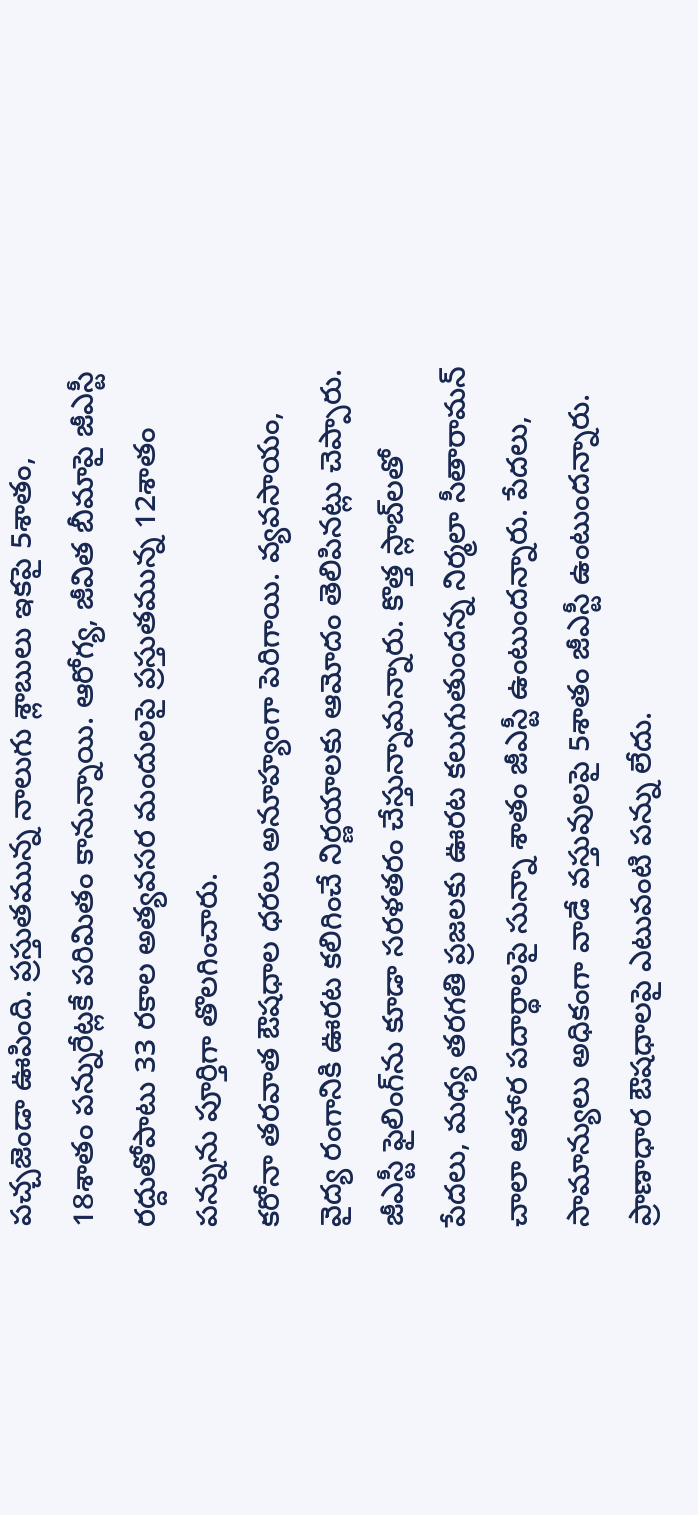పచ్చజెండా ఊపింది. ప్రస్తుతమున్న నాలుగు శ్లాబులు ఇకపై 5శాతం, 18శాతం పన్నురేట్లకే పరిమితం కానున్నాయి. ఆరోగ్య, జీవిత బీమాపై జీఎస్టీ రద్దుతోపాటు 33 రకాల అత్యవసర మందులపై ప్రస్తుతమున్న 12శాతం పన్నును పూర్తిగా తొలగించారు.
కరోనా తరవాత ఔషధాల ధరలు అనూహ్యంగా పెరిగాయి. వ్యవసాయం, వైద్య రంగానికి ఊరట కలిగించే నిర్ణయాలకు ఆమోదం తెలిపినట్లు చెప్పారు. జీఎస్టీ ఫైలింగ్‌ను కూడా సరళతరం చేస్తున్నామన్నారు. కొత్త స్లాబ్‌లతో పేదలు, మధ్య తరగతి ప్రజలకు ఊరట కలుగుతుందన్న నిర్మలా సీతారామన్‌ చాలా ఆహార పదార్థాలపై సున్నా శాతం జీఎస్టీ ఉంటుందన్నారు. పేదలు, సామాన్యులు అధికంగా వాడే వస్తువులపై 5శాతం జీఎస్టీ ఉంటుందన్నారు. ప్రాణాధార ఔషధాలపై ఎటువంటి పన్ను లేదు.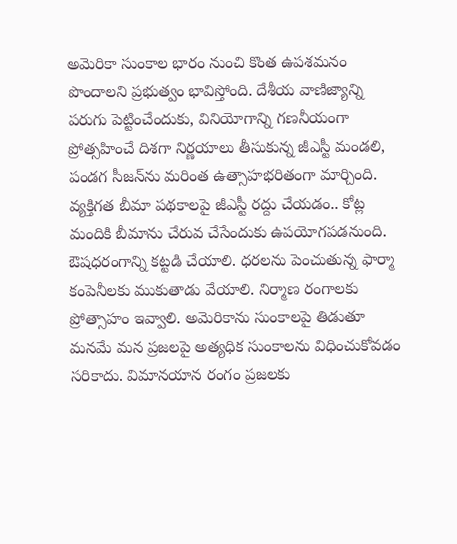అమెరికా సుంకాల భారం నుంచి కొంత ఉపశమనం పొందాలని ప్రభుత్వం భావిస్తోంది. దేశీయ వాణిజ్యాన్ని పరుగు పెట్టించేందుకు, వినియోగాన్ని గణనీయంగా ప్రోత్సహించే దిశగా నిర్ణయాలు తీసుకున్న జీఎస్టీ మండలి, పండగ సీజన్‌ను మరింత ఉత్సాహభరితంగా మార్చింది. వ్యక్తిగత బీమా పథకాలపై జీఎస్టీ రద్దు చేయడం.. కోట్ల మందికి బీమాను చేరువ చేసేందుకు ఉపయోగపడనుంది.
ఔషధరంగాన్ని కట్టడి చేయాలి. ధరలను పెంచుతున్న ఫార్మా కంపెనీలకు ముకుతాడు వేయాలి. నిర్మాణ రంగాలకు ప్రోత్సాహం ఇవ్వాలి. అమెరికాను సుంకాలపై తిడుతూ మనమే మన ప్రజలపై అత్యధిక సుంకాలను విధించుకోవడం సరికాదు. విమానయాన రంగం ప్రజలకు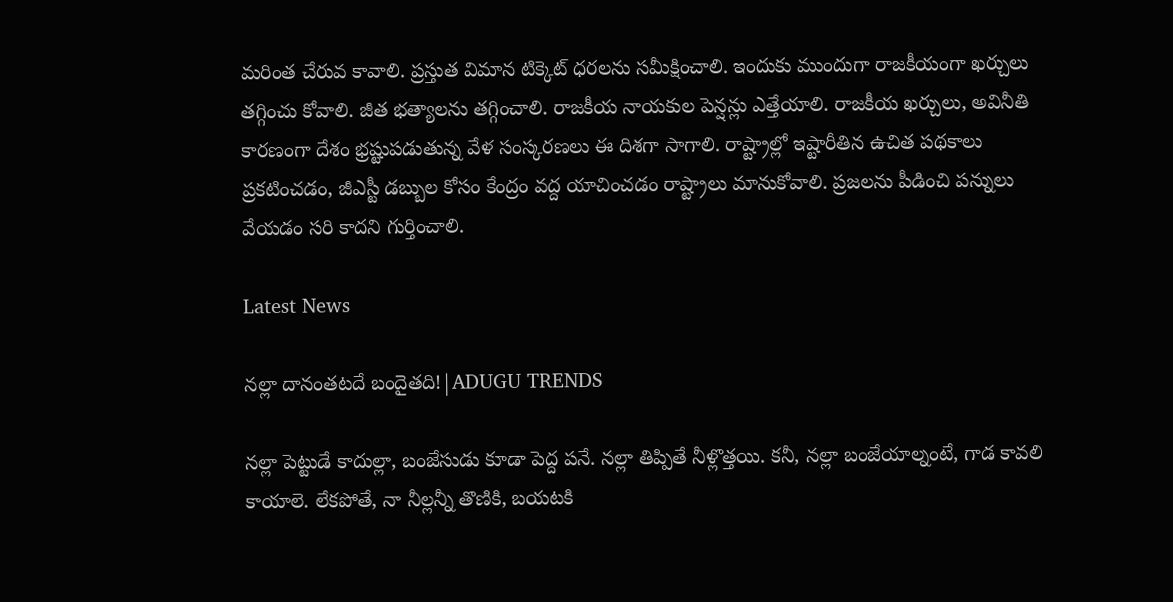మరింత చేరువ కావాలి. ప్రస్తుత విమాన టిక్కెట్‌ ధరలను సమీక్షించాలి. ఇందుకు ముందుగా రాజకీయంగా ఖర్చులు తగ్గించు కోవాలి. జీత భత్యాలను తగ్గించాలి. రాజకీయ నాయకుల పెన్షన్లు ఎత్తేయాలి. రాజకీయ ఖర్చులు, అవినీతి కారణంగా దేశం భ్రష్టుపడుతున్న వేళ సంస్కరణలు ఈ దిశగా సాగాలి. రాష్ట్రాల్లో ఇష్టారీతిన ఉచిత పథకాలు ప్రకటించడం, జీఎస్టీ డబ్బుల కోసం కేంద్రం వద్ద యాచించడం రాష్ట్రాలు మానుకోవాలి. ప్రజలను పీడించి పన్నులు వేయడం సరి కాదని గుర్తించాలి.

Latest News

నల్లా దానంతటదే బందైతది!|ADUGU TRENDS

నల్లా పెట్టుడే కాదుల్లా, బంజేసుడు కూడా పెద్ద పనే. నల్లా తిప్పితే నీళ్లొత్తయి. కనీ, నల్లా బంజేయాల్నంటే, గాడ కావలి కాయాలె. లేకపోతే, నా నీల్లన్నీ తొణికి, బయటకి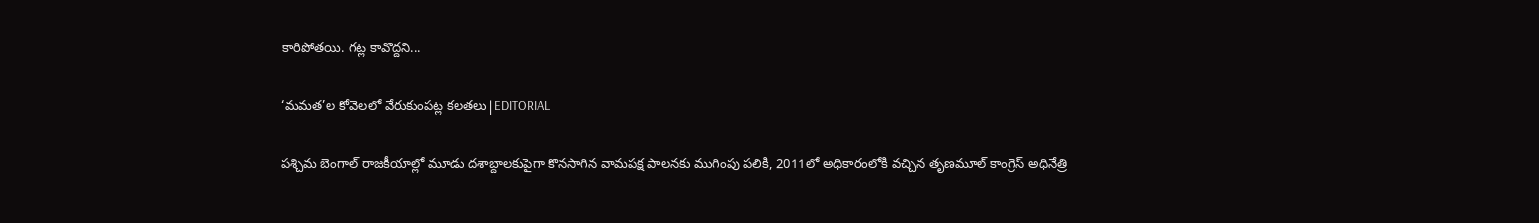కారిపోతయి. గట్ల కావొద్దని...

‘మమత’ల కోవెలలో వేరుకుంపట్ల కలతలు|EDITORIAL

పశ్చిమ బెంగాల్ రాజకీయాల్లో మూడు దశాబ్దాలకుపైగా కొనసాగిన వామపక్ష పాలనకు ముగింపు పలికి, 2011లో అధికారంలోకి వచ్చిన తృణమూల్ కాంగ్రెస్ అధినేత్రి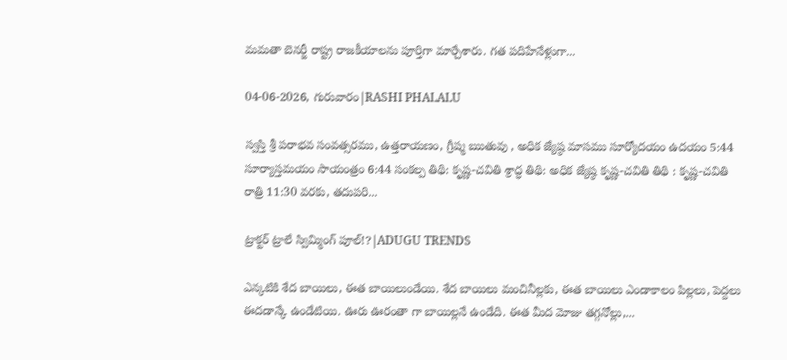మమతా బెనర్జీ రాష్ట్ర రాజకీయాలను పూర్తిగా మార్చేశారు. గత పదిహేనేళ్లుగా...

04-06-2026, గురువారం|RASHI PHALALU

స్వస్తి శ్రీ పరాభవ సంవత్సరము, ఉత్తరాయణం, గ్రీష్మ ఋతువు , అధిక జ్యేష్ఠ మాసము సూర్యోదయం ఉదయం 5:44 సూర్యాస్తమయం సాయంత్రం 6:44 సంకల్ప తిథి: కృష్ణ-చవితి శ్రాద్ధ తిథి: అధిక జ్యేష్ఠ కృష్ణ-చవితి తిథి : కృష్ణ-చవితి రాత్రి 11:30 వరకు, తదుపరి...

ట్రాక్టర్ ట్రాలే స్విమ్మింగ్ పూల్!?|ADUGU TRENDS

ఎన్కటికి శేద బాయిలు, ఈత బాయిలుండేయి. శేద బాయిలు మంచినీల్లకు, ఈత బాయిలు ఎండాకాలం పిల్లలు, పెద్దలు ఈదడాన్కే ఉండేటియి. ఊరు ఊరంతా గా బాయిల్లనే ఉండేది. ఈత మీద మోజు తగ్గనోల్లు,...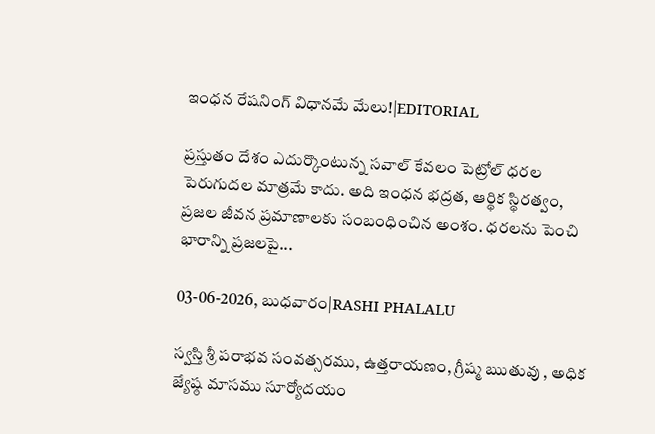ఇంధన రేషనింగ్ విధానమే మేలు!|EDITORIAL

ప్రస్తుతం దేశం ఎదుర్కొంటున్న సవాల్ కేవలం పెట్రోల్ ధరల పెరుగుదల మాత్రమే కాదు. అది ఇంధన భద్రత, ఆర్థిక స్థిరత్వం, ప్రజల జీవన ప్రమాణాలకు సంబంధించిన అంశం. ధరలను పెంచి భారాన్ని ప్రజలపై...

03-06-2026, బుధవారం|RASHI PHALALU

స్వస్తి శ్రీ పరాభవ సంవత్సరము, ఉత్తరాయణం, గ్రీష్మ ఋతువు , అధిక జ్యేష్ఠ మాసము సూర్యోదయం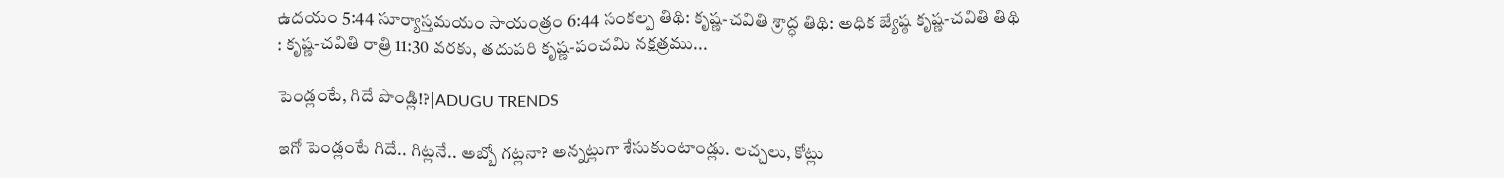ఉదయం 5:44 సూర్యాస్తమయం సాయంత్రం 6:44 సంకల్ప తిథి: కృష్ణ-చవితి శ్రాద్ధ తిథి: అధిక జ్యేష్ఠ కృష్ణ-చవితి తిథి : కృష్ణ-చవితి రాత్రి 11:30 వరకు, తదుపరి కృష్ణ-పంచమి నక్షత్రము...

పెండ్లంటే, గిదే పొండ్లి!?|ADUGU TRENDS

ఇగో పెండ్లంటే గిదే.. గిట్లనే.. అబ్బో గట్లనా? అన్నట్లుగా శేసుకుంటాండ్లు. లచ్చలు, కోట్లు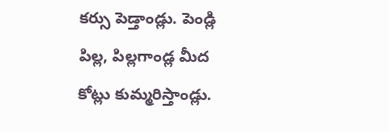కర్సు పెడ్తాండ్లు. పెండ్లి పిల్ల, పిల్లగాండ్ల మీద కోట్లు కుమ్మరిస్తాండ్లు.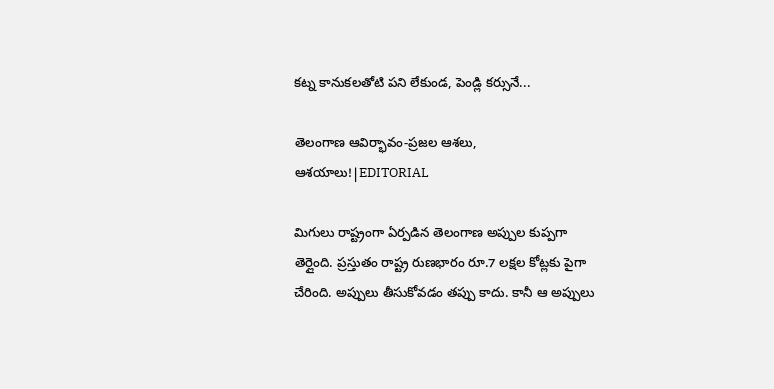కట్న కానుకలతోటి పని లేకుండ, పెండ్లి కర్సునే...

తెలంగాణ ఆవిర్భావం-ప్రజల ఆశలు, ఆశయాలు!|EDITORIAL

మిగులు రాష్ట్రంగా ఏర్పడిన తెలంగాణ అప్పుల కుప్పగా తెర్లైంది. ప్రస్తుతం రాష్ట్ర రుణభారం రూ.7 లక్షల కోట్లకు పైగా చేరింది. అప్పులు తీసుకోవడం తప్పు కాదు. కానీ ఆ అప్పులు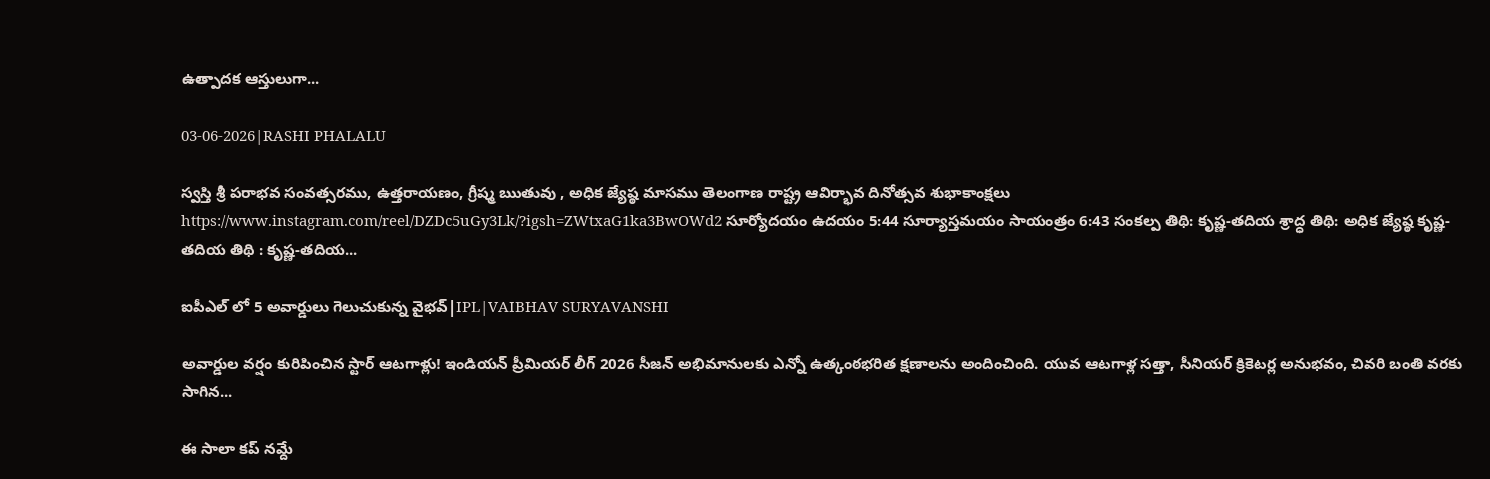ఉత్పాదక ఆస్తులుగా...

03-06-2026|RASHI PHALALU

స్వస్తి శ్రీ పరాభవ సంవత్సరము, ఉత్తరాయణం, గ్రీష్మ ఋతువు , అధిక జ్యేష్ఠ మాసము తెలంగాణ రాష్ట్ర ఆవిర్భావ దినోత్సవ శుభాకాంక్షలు https://www.instagram.com/reel/DZDc5uGy3Lk/?igsh=ZWtxaG1ka3BwOWd2 సూర్యోదయం ఉదయం 5:44 సూర్యాస్తమయం సాయంత్రం 6:43 సంకల్ప తిథి: కృష్ణ-తదియ శ్రాద్ధ తిథి: అధిక జ్యేష్ఠ కృష్ణ-తదియ తిథి : కృష్ణ-తదియ...

ఐపీఎల్ లో 5 అవార్డులు గెలుచుకున్న వైభవ్|IPL|VAIBHAV SURYAVANSHI

అవార్డుల వర్షం కురిపించిన స్టార్ ఆటగాళ్లు! ఇండియన్ ప్రీమియర్ లీగ్ 2026 సీజన్ అభిమానులకు ఎన్నో ఉత్కంఠభరిత క్షణాలను అందించింది. యువ ఆటగాళ్ల సత్తా, సీనియర్ క్రికెటర్ల అనుభవం, చివరి బంతి వరకు సాగిన...

ఈ సాలా కప్ నమ్దే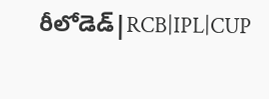రీలోడెడ్|RCB|IPL|CUP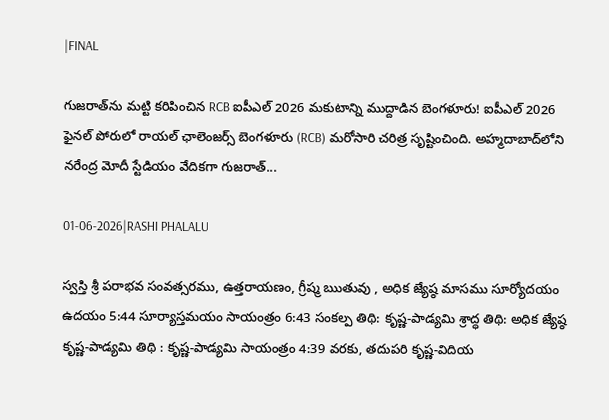|FINAL

గుజరాత్‌ను మట్టి కరిపించిన RCB ఐపీఎల్ 2026 మకుటాన్ని ముద్దాడిన బెంగళూరు! ఐపీఎల్ 2026 ఫైనల్ పోరులో రాయల్ ఛాలెంజర్స్ బెంగళూరు (RCB) మరోసారి చరిత్ర సృష్టించింది. అహ్మదాబాద్‌లోని నరేంద్ర మోదీ స్టేడియం వేదికగా గుజరాత్...

01-06-2026|RASHI PHALALU

స్వస్తి శ్రీ పరాభవ సంవత్సరము, ఉత్తరాయణం, గ్రీష్మ ఋతువు , అధిక జ్యేష్ఠ మాసము సూర్యోదయం ఉదయం 5:44 సూర్యాస్తమయం సాయంత్రం 6:43 సంకల్ప తిథి: కృష్ణ-పాడ్యమి శ్రాద్ధ తిథి: అధిక జ్యేష్ఠ కృష్ణ-పాడ్యమి తిథి : కృష్ణ-పాడ్యమి సాయంత్రం 4:39 వరకు, తదుపరి కృష్ణ-విదియ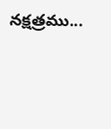నక్షత్రము...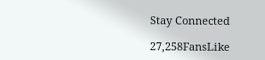Stay Connected

27,258FansLike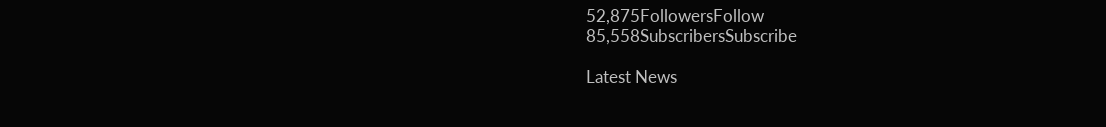52,875FollowersFollow
85,558SubscribersSubscribe

Latest News